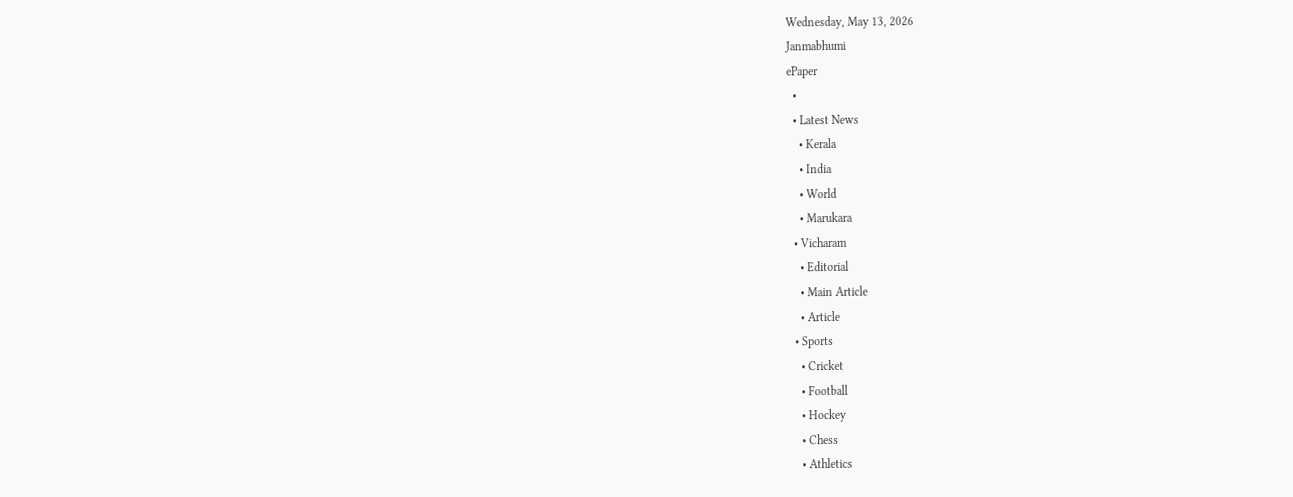Wednesday, May 13, 2026
Janmabhumi
ePaper
  •
  • Latest News
    • Kerala
    • India
    • World
    • Marukara
  • Vicharam
    • Editorial
    • Main Article
    • Article
  • Sports
    • Cricket
    • Football
    • Hockey
    • Chess
    • Athletics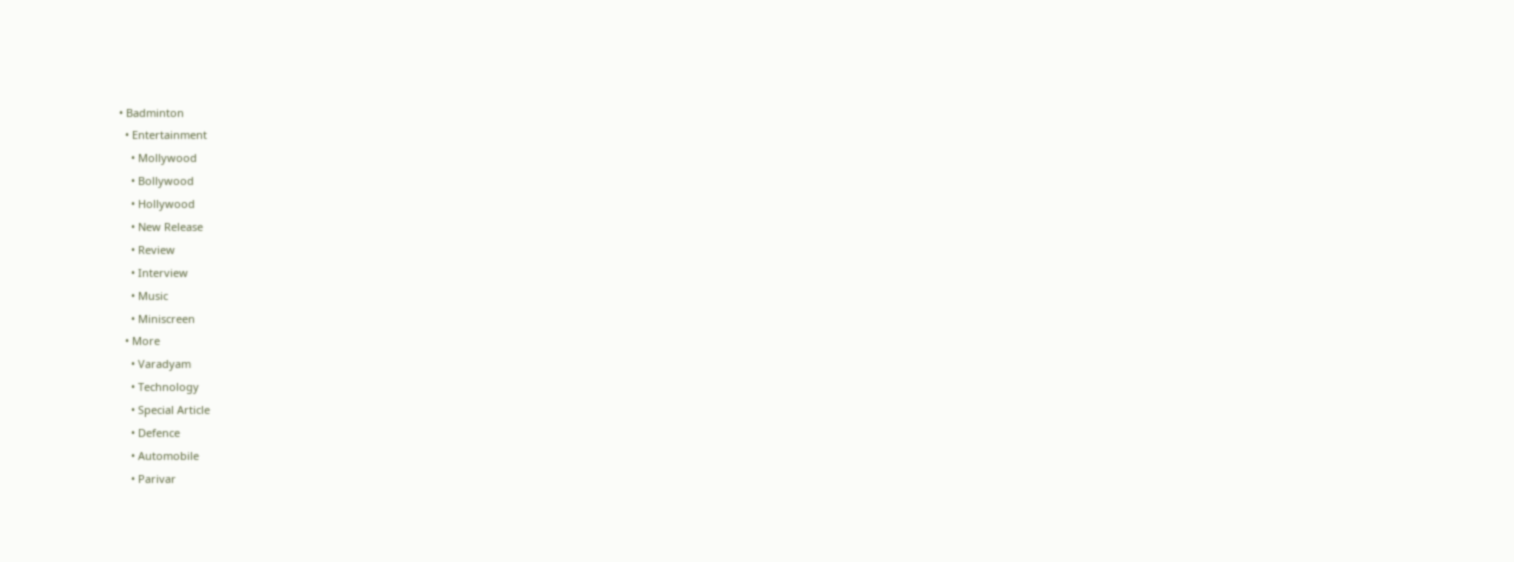• Badminton
  • Entertainment
    • Mollywood
    • Bollywood
    • Hollywood
    • New Release
    • Review
    • Interview
    • Music
    • Miniscreen
  • More
    • Varadyam
    • Technology
    • Special Article
    • Defence
    • Automobile
    • Parivar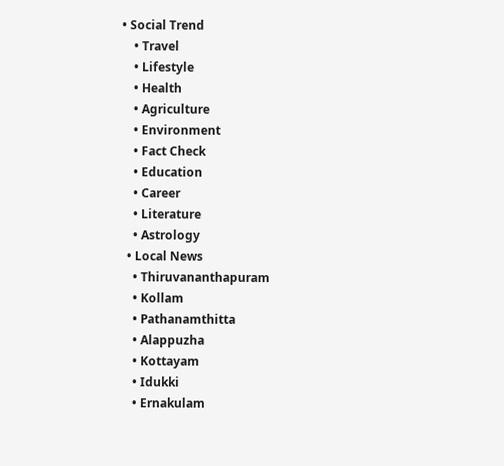• Social Trend
    • Travel
    • Lifestyle
    • Health
    • Agriculture
    • Environment
    • Fact Check
    • Education
    • Career
    • Literature
    • Astrology
  • Local News
    • Thiruvananthapuram
    • Kollam
    • Pathanamthitta
    • Alappuzha
    • Kottayam
    • Idukki
    • Ernakulam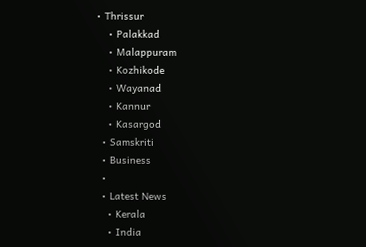• Thrissur
    • Palakkad
    • Malappuram
    • Kozhikode
    • Wayanad
    • Kannur
    • Kasargod
  • Samskriti
  • Business
  •
  • Latest News
    • Kerala
    • India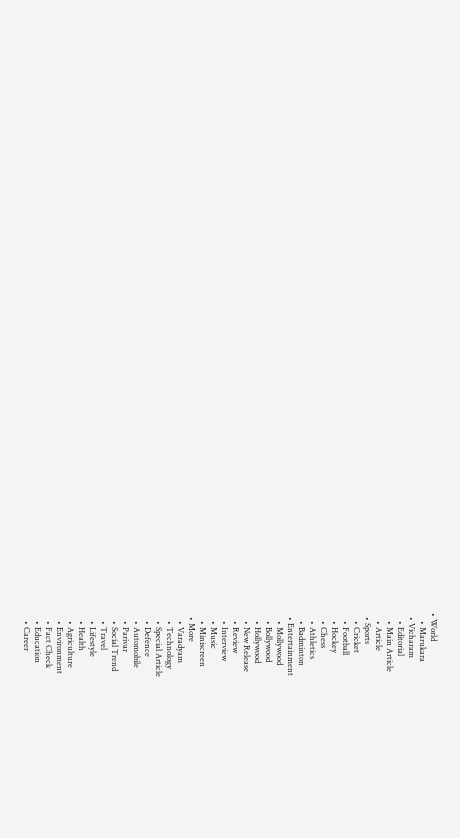• World
    • Marukara
  • Vicharam
    • Editorial
    • Main Article
    • Article
  • Sports
    • Cricket
    • Football
    • Hockey
    • Chess
    • Athletics
    • Badminton
  • Entertainment
    • Mollywood
    • Bollywood
    • Hollywood
    • New Release
    • Review
    • Interview
    • Music
    • Miniscreen
  • More
    • Varadyam
    • Technology
    • Special Article
    • Defence
    • Automobile
    • Parivar
    • Social Trend
    • Travel
    • Lifestyle
    • Health
    • Agriculture
    • Environment
    • Fact Check
    • Education
    • Career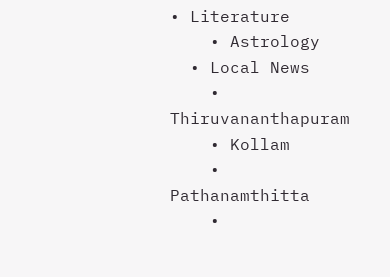• Literature
    • Astrology
  • Local News
    • Thiruvananthapuram
    • Kollam
    • Pathanamthitta
    •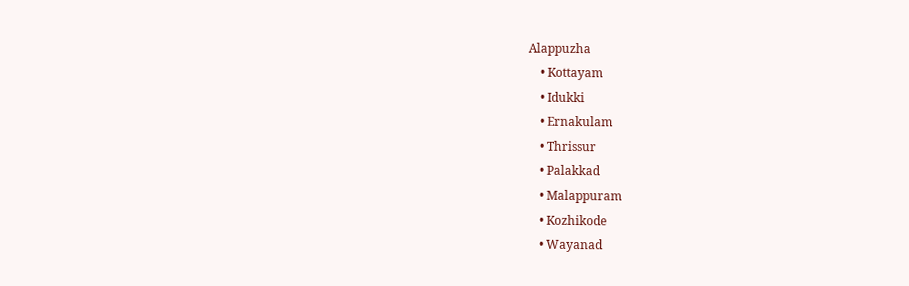Alappuzha
    • Kottayam
    • Idukki
    • Ernakulam
    • Thrissur
    • Palakkad
    • Malappuram
    • Kozhikode
    • Wayanad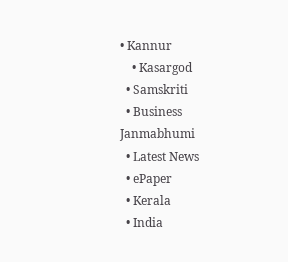• Kannur
    • Kasargod
  • Samskriti
  • Business
Janmabhumi
  • Latest News
  • ePaper
  • Kerala
  • India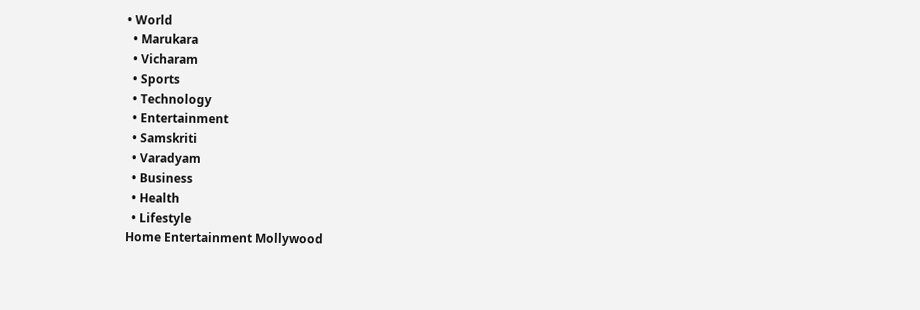• World
  • Marukara
  • Vicharam
  • Sports
  • Technology
  • Entertainment
  • Samskriti
  • Varadyam
  • Business
  • Health
  • Lifestyle
Home Entertainment Mollywood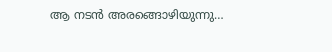ആ നടന്‍ അരങ്ങൊഴിയുന്നു…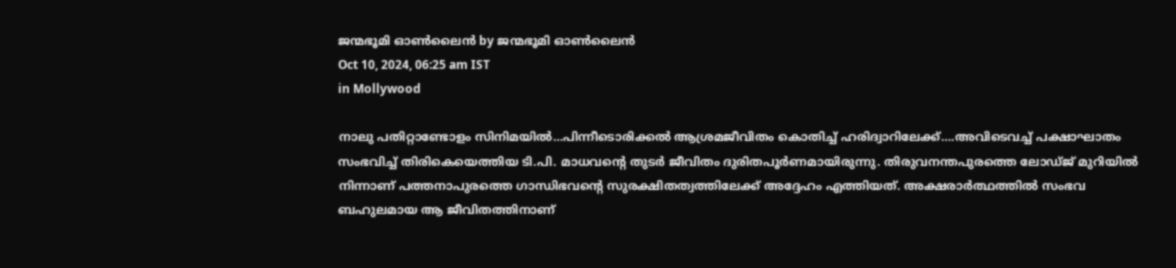ജന്മഭൂമി ഓണ്‍ലൈന്‍ by ജന്മഭൂമി ഓണ്‍ലൈന്‍
Oct 10, 2024, 06:25 am IST
in Mollywood

നാലു പതിറ്റാണ്ടോളം സിനിമയില്‍…പിന്നീടൊരിക്കല്‍ ആശ്രമജീവിതം കൊതിച്ച് ഹരിദ്വാറിലേക്ക്….അവിടെവച്ച് പക്ഷാഘാതം സംഭവിച്ച് തിരികെയെത്തിയ ടി.പി. മാധവന്റെ തുടര്‍ ജീവിതം ദുരിതപൂര്‍ണമായിരുന്നു. തിരുവനന്തപുരത്തെ ലോഡ്ജ് മുറിയില്‍ നിന്നാണ് പത്തനാപുരത്തെ ഗാന്ധിഭവന്റെ സുരക്ഷിതത്വത്തിലേക്ക് അദ്ദേഹം എത്തിയത്. അക്ഷരാര്‍ത്ഥത്തില്‍ സംഭവ ബഹുലമായ ആ ജീവിതത്തിനാണ്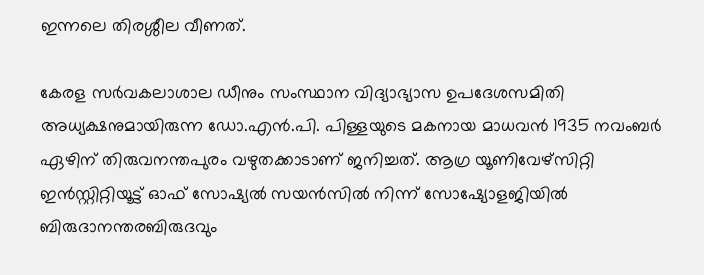ഇന്നലെ തിരശ്ശീല വീണത്.

കേരള സര്‍വകലാശാല ഡീനും സംസ്ഥാന വിദ്യാഭ്യാസ ഉപദേശസമിതി അധ്യക്ഷനുമായിരുന്ന ഡോ.എന്‍.പി. പിള്ളയുടെ മകനായ മാധവന്‍ 1935 നവംബര്‍ ഏഴിന് തിരുവനന്തപുരം വഴുതക്കാടാണ് ജനിച്ചത്. ആഗ്ര യൂണിവേഴ്സിറ്റി ഇന്‍സ്റ്റിറ്റിയൂട്ട് ഓഫ് സോഷ്യല്‍ സയന്‍സില്‍ നിന്ന് സോഷ്യോളജിയില്‍ ബിരുദാനന്തരബിരുദവും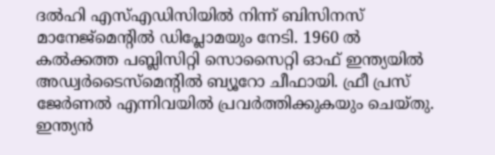ദല്‍ഹി എസ്എഡിസിയില്‍ നിന്ന് ബിസിനസ് മാനേജ്മെന്റില്‍ ഡിപ്ലോമയും നേടി. 1960 ല്‍ കല്‍ക്കത്ത പബ്ലിസിറ്റി സൊസൈറ്റി ഓഫ് ഇന്ത്യയില്‍ അഡ്വര്‍ടൈസ്മെന്റില്‍ ബ്യൂറോ ചീഫായി. ഫ്രീ പ്രസ് ജേര്‍ണല്‍ എന്നിവയില്‍ പ്രവര്‍ത്തിക്കുകയും ചെയ്തു. ഇന്ത്യന്‍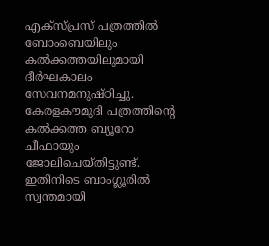എക്സ്പ്രസ് പത്രത്തില്‍ ബോംബെയിലും കല്‍ക്കത്തയിലുമായി ദീര്‍ഘകാലം സേവനമനുഷ്ഠിച്ചു. കേരളകൗമുദി പത്രത്തിന്റെ കല്‍ക്കത്ത ബ്യൂറോ ചീഫായും ജോലിചെയ്തിട്ടുണ്ട്. ഇതിനിടെ ബാംഗ്ലൂരില്‍ സ്വന്തമായി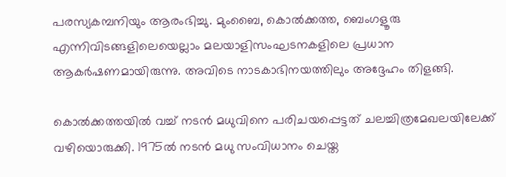പരസ്യകമ്പനിയും ആരംഭിച്ചു. മുംബൈ, കൊല്‍ക്കത്ത, ബെംഗളൂരു എന്നിവിടങ്ങളിലെയെല്ലാം മലയാളിസംഘടനകളിലെ പ്രധാന ആകര്‍ഷണമായിരുന്നു. അവിടെ നാടകാഭിനയത്തിലും അദ്ദേഹം തിളങ്ങി.

കൊല്‍ക്കത്തയില്‍ വച്ച് നടന്‍ മധുവിനെ പരിചയപ്പെട്ടത് ചലച്ചിത്രമേഖലയിലേക്ക് വഴിയൊരുക്കി. 1975ല്‍ നടന്‍ മധു സംവിധാനം ചെയ്ത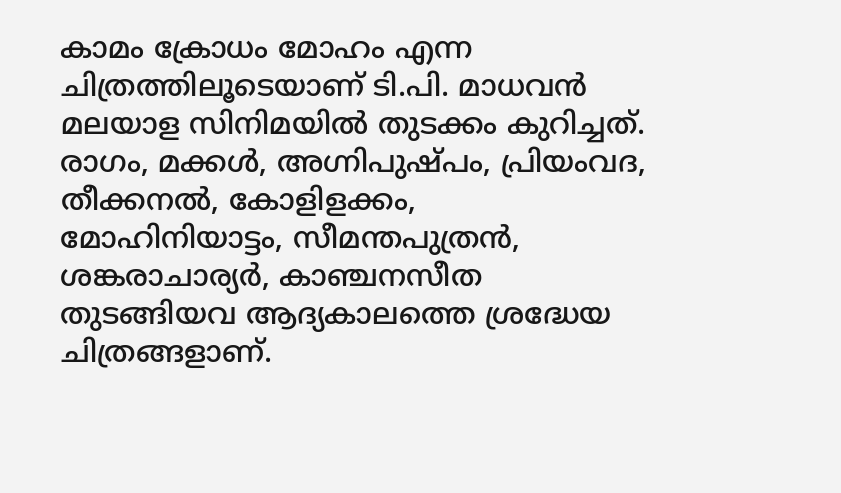കാമം ക്രോധം മോഹം എന്ന ചിത്രത്തിലൂടെയാണ് ടി.പി. മാധവന്‍ മലയാള സിനിമയില്‍ തുടക്കം കുറിച്ചത്. രാഗം, മക്കള്‍, അഗ്നിപുഷ്പം, പ്രിയംവദ, തീക്കനല്‍, കോളിളക്കം, മോഹിനിയാട്ടം, സീമന്തപുത്രന്‍, ശങ്കരാചാര്യര്‍, കാഞ്ചനസീത തുടങ്ങിയവ ആദ്യകാലത്തെ ശ്രദ്ധേയ ചിത്രങ്ങളാണ്.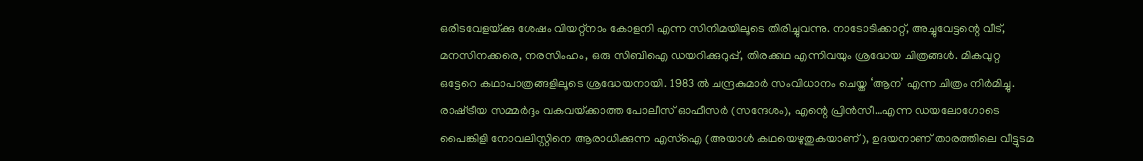ഒരിടവേളയ്‌ക്കു ശേഷം വിയറ്റ്‌നാം കോളനി എന്ന സിനിമയിലൂടെ തിരിച്ചുവന്നു. നാടോടിക്കാറ്റ്, അച്ചുവേട്ടന്റെ വീട്, മനസിനക്കരെ, നരസിംഹം, ഒരു സിബിഐ ഡയറിക്കുറുപ്പ്, തിരക്കഥ എന്നിവയും ശ്രദ്ധേയ ചിത്രങ്ങള്‍. മികവുറ്റ ഒട്ടേറെ കഥാപാത്രങ്ങളിലൂടെ ശ്രദ്ധേയനായി. 1983 ല്‍ ചന്ദ്രകുമാര്‍ സംവിധാനം ചെയ്ത ‘ആന’ എന്ന ചിത്രം നിര്‍മിച്ചു. രാഷ്‌ട്രീയ സമ്മര്‍ദ്ദം വകവയ്‌ക്കാത്ത പോലീസ് ഓഫീസര്‍ (സന്ദേശം), എന്റെ പ്രിന്‍സീ…എന്ന ഡയലോഗോടെ പൈങ്കിളി നോവലിസ്റ്റിനെ ആരാധിക്കുന്ന എസ്‌ഐ (അയാള്‍ കഥയെഴുതുകയാണ്), ഉദയനാണ് താരത്തിലെ വീട്ടുടമ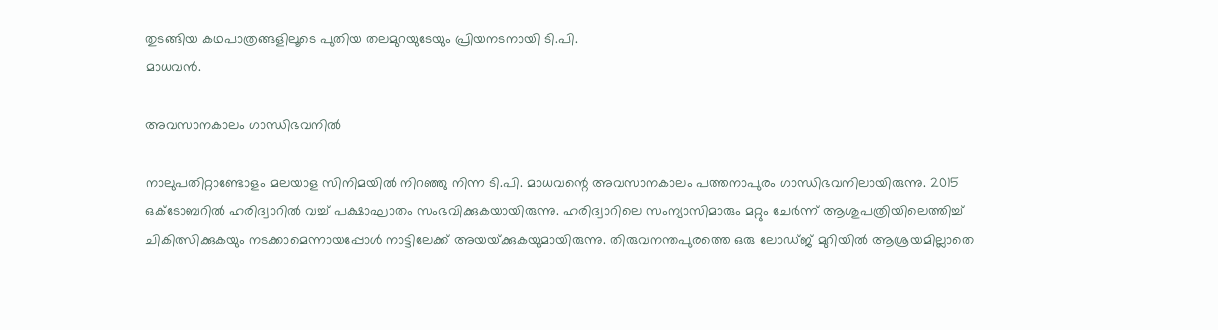തുടങ്ങിയ കഥപാത്രങ്ങളിലൂടെ പുതിയ തലമുറയുടേയും പ്രിയനടനായി ടി.പി.
മാധവന്‍.

അവസാനകാലം ഗാന്ധിഭവനില്‍

നാലുപതിറ്റാണ്ടോളം മലയാള സിനിമയില്‍ നിറഞ്ഞു നിന്ന ടി.പി. മാധവന്റെ അവസാനകാലം പത്തനാപുരം ഗാന്ധിഭവനിലായിരുന്നു. 2015 ഒക്‌ടോബറില്‍ ഹരിദ്വാറില്‍ വച്ച് പക്ഷാഘാതം സംഭവിക്കുകയായിരുന്നു. ഹരിദ്വാറിലെ സംന്യാസിമാരും മറ്റും ചേര്‍ന്ന് ആശുപത്രിയിലെത്തിച്ച് ചികിത്സിക്കുകയും നടക്കാമെന്നായപ്പോള്‍ നാട്ടിലേക്ക് അയയ്‌ക്കുകയുമായിരുന്നു. തിരുവനന്തപുരത്തെ ഒരു ലോഡ്ജ് മുറിയില്‍ ആശ്രയമില്ലാതെ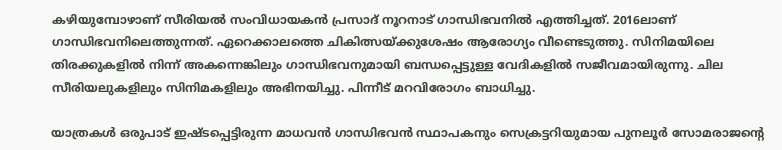കഴിയുമ്പോഴാണ് സീരിയല്‍ സംവിധായകന്‍ പ്രസാദ് നൂറനാട് ഗാന്ധിഭവനില്‍ എത്തിച്ചത്. 2016ലാണ് ഗാന്ധിഭവനിലെത്തുന്നത്. ഏറെക്കാലത്തെ ചികിത്സയ്‌ക്കുശേഷം ആരോഗ്യം വീണ്ടെടുത്തു. സിനിമയിലെ തിരക്കുകളില്‍ നിന്ന് അകന്നെങ്കിലും ഗാന്ധിഭവനുമായി ബന്ധപ്പെട്ടുള്ള വേദികളില്‍ സജീവമായിരുന്നു. ചില സീരിയലുകളിലും സിനിമകളിലും അഭിനയിച്ചു. പിന്നീട് മറവിരോഗം ബാധിച്ചു.

യാത്രകള്‍ ഒരുപാട് ഇഷ്ടപ്പെട്ടിരുന്ന മാധവന്‍ ഗാന്ധിഭവന്‍ സ്ഥാപകനും സെക്രട്ടറിയുമായ പുനലൂര്‍ സോമരാജന്റെ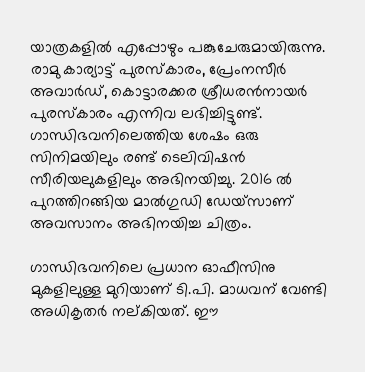യാത്രകളില്‍ എപ്പോഴും പങ്കുചേരുമായിരുന്നു. രാമു കാര്യാട്ട് പുരസ്‌കാരം, പ്രേംനസീര്‍ അവാര്‍ഡ്, കൊട്ടാരക്കര ശ്രീധരന്‍നായര്‍ പുരസ്‌കാരം എന്നിവ ലഭിച്ചിട്ടുണ്ട്. ഗാന്ധിഭവനിലെത്തിയ ശേഷം ഒരു സിനിമയിലും രണ്ട് ടെലിവിഷന്‍ സീരിയലുകളിലും അഭിനയിച്ചു. 2016 ല്‍ പുറത്തിറങ്ങിയ മാല്‍ഗുഡി ഡേയ്‌സാണ് അവസാനം അഭിനയിച്ച ചിത്രം.

ഗാന്ധിഭവനിലെ പ്രധാന ഓഫീസിനു മുകളിലുള്ള മുറിയാണ് ടി.പി. മാധവന് വേണ്ടി അധികൃതര്‍ നല്കിയത്. ഈ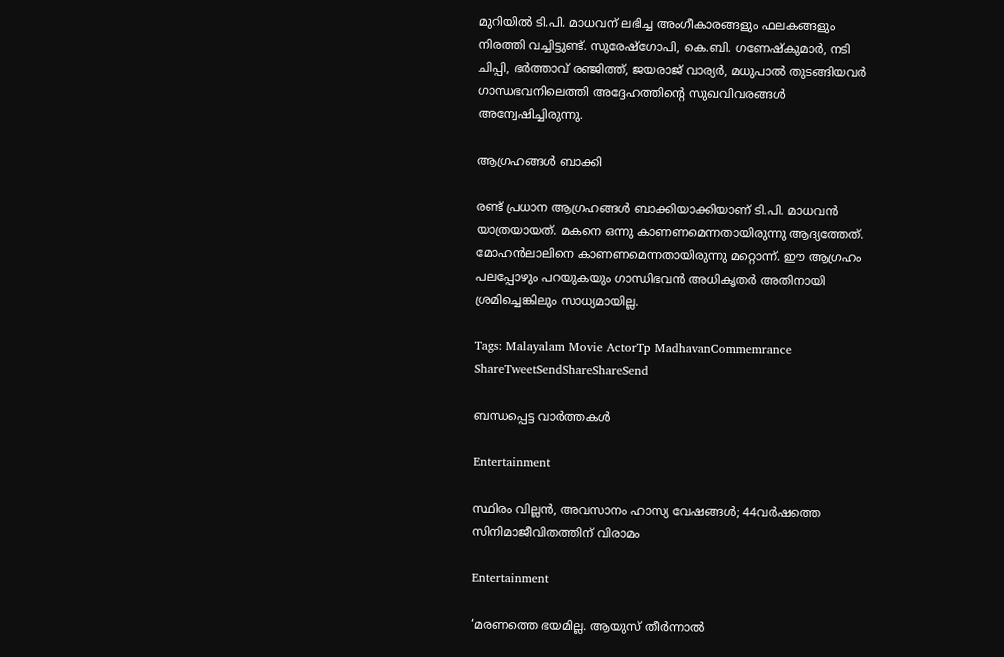മുറിയില്‍ ടി.പി. മാധവന് ലഭിച്ച അംഗീകാരങ്ങളും ഫലകങ്ങളും നിരത്തി വച്ചിട്ടുണ്ട്. സുരേഷ്‌ഗോപി, കെ.ബി. ഗണേഷ്‌കുമാര്‍, നടി ചിപ്പി, ഭര്‍ത്താവ് രഞ്ജിത്ത്, ജയരാജ് വാര്യര്‍, മധുപാല്‍ തുടങ്ങിയവര്‍ ഗാന്ധഭവനിലെത്തി അദ്ദേഹത്തിന്റെ സുഖവിവരങ്ങള്‍ അന്വേഷിച്ചിരുന്നു.

ആഗ്രഹങ്ങള്‍ ബാക്കി

രണ്ട് പ്രധാന ആഗ്രഹങ്ങള്‍ ബാക്കിയാക്കിയാണ് ടി.പി. മാധവന്‍ യാത്രയായത്. മകനെ ഒന്നു കാണണമെന്നതായിരുന്നു ആദ്യത്തേത്. മോഹന്‍ലാലിനെ കാണണമെന്നതായിരുന്നു മറ്റൊന്ന്. ഈ ആഗ്രഹം പലപ്പോഴും പറയുകയും ഗാന്ധിഭവന്‍ അധികൃതര്‍ അതിനായി ശ്രമിച്ചെങ്കിലും സാധ്യമായില്ല.

Tags: Malayalam Movie ActorTp MadhavanCommemrance
ShareTweetSendShareShareSend

ബന്ധപ്പെട്ട വാര്‍ത്തകള്‍

Entertainment

സ്ഥിരം വില്ലന്‍, അവസാനം ഹാസ്യ വേഷങ്ങള്‍; 44വര്‍ഷത്തെ സിനിമാജീവിതത്തിന് വിരാമം

Entertainment

‘മരണത്തെ ഭയമില്ല. ആയുസ് തീര്‍ന്നാല്‍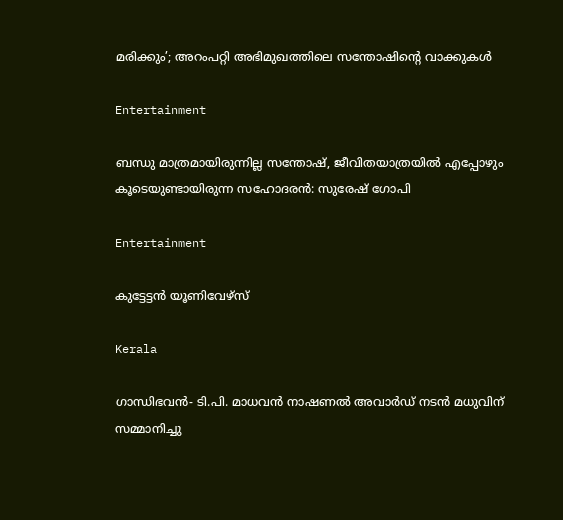മരിക്കും’; അറംപറ്റി അഭിമുഖത്തിലെ സന്തോഷിന്റെ വാക്കുകള്‍

Entertainment

ബന്ധു മാത്രമായിരുന്നില്ല സന്തോഷ്, ജീവിതയാത്രയിൽ എപ്പോഴും കൂടെയുണ്ടായിരുന്ന സഹോദരൻ: സുരേഷ് ഗോപി

Entertainment

കുട്ടേട്ടന്‍ യൂണിവേഴ്‌സ്

Kerala

ഗാന്ധിഭവന്‍- ടി.പി. മാധവന്‍ നാഷണല്‍ അവാര്‍ഡ് നടന്‍ മധുവിന് സമ്മാനിച്ചു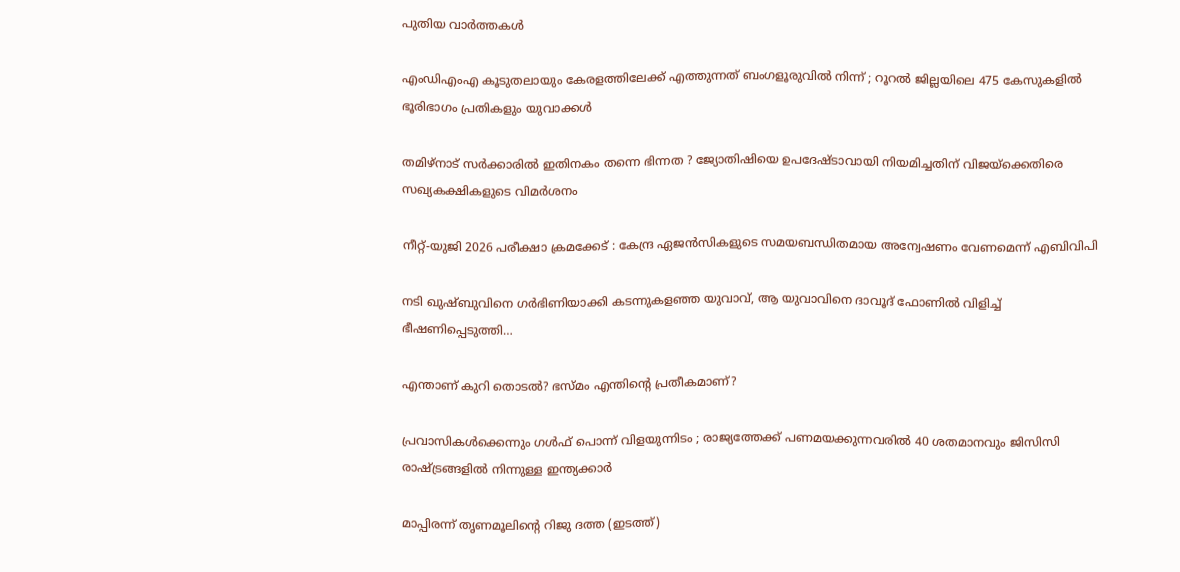പുതിയ വാര്‍ത്തകള്‍

എംഡിഎംഎ കൂടുതലായും കേരളത്തിലേക്ക് എത്തുന്നത് ബംഗളൂരുവിൽ നിന്ന് ; റൂറൽ ജില്ലയിലെ 475 കേസുകളിൽ ഭൂരിഭാഗം പ്രതികളും യുവാക്കൾ

തമിഴ്‌നാട് സർക്കാരിൽ ഇതിനകം തന്നെ ഭിന്നത ? ജ്യോതിഷിയെ ഉപദേഷ്ടാവായി നിയമിച്ചതിന് വിജയ്‌ക്കെതിരെ സഖ്യകക്ഷികളുടെ വിമർശനം

നീറ്റ്-യുജി 2026 പരീക്ഷാ ക്രമക്കേട് : കേന്ദ്ര ഏജൻസികളുടെ സമയബന്ധിതമായ അന്വേഷണം വേണമെന്ന് എബിവിപി

നടി ഖുഷ്ബുവിനെ ഗര്‍ഭിണിയാക്കി കടന്നുകളഞ്ഞ യുവാവ്, ആ യുവാവിനെ ദാവൂദ് ഫോണില്‍ വിളിച്ച് ഭീഷണിപ്പെടുത്തി…

എന്താണ് കുറി തൊടല്‍? ഭസ്മം എന്തിന്റെ പ്രതീകമാണ്?

പ്രവാസികൾക്കെന്നും ഗൾഫ് പൊന്ന് വിളയുന്നിടം ; രാജ്യത്തേക്ക് പണമയക്കുന്നവരിൽ 40 ശതമാനവും ജിസിസി രാഷ്‌ട്രങ്ങളിൽ നിന്നുള്ള ഇന്ത്യക്കാർ

മാപ്പിരന്ന് തൃണമൂലിന്‍റെ റിജു ദത്ത (ഇടത്ത്)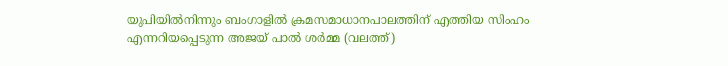യുപിയില്‍നിന്നും ബംഗാളില്‍ ക്രമസമാധാനപാലത്തിന് എത്തിയ സിംഹം എന്നറിയപ്പെടുന്ന അജയ് പാല്‍ ശര്‍മ്മ (വലത്ത്)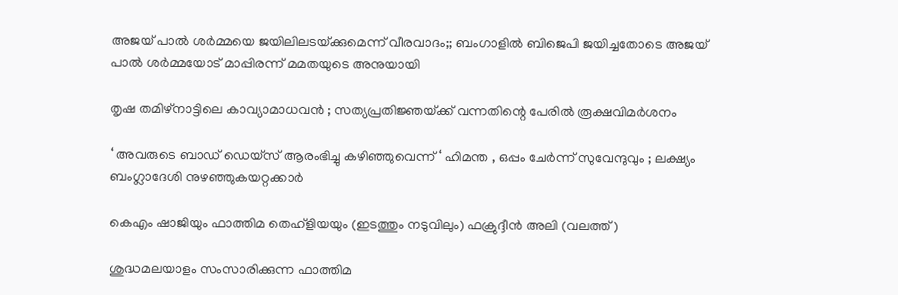അജയ് പാല്‍ ശര്‍മ്മയെ ജയിലിലടയ്‌ക്കുമെന്ന് വീരവാദം;; ബംഗാളില്‍ ബിജെപി ജയിച്ചതോടെ അജയ് പാല്‍ ശര്‍മ്മയോട് മാപ്പിരന്ന് മമതയുടെ അനുയായി

തൃഷ തമിഴ്നാട്ടിലെ കാവ്യാമാധവൻ ; സത്യപ്രതിജ്ഞയ്‌ക്ക് വന്നതിന്റെ പേരിൽ രൂക്ഷവിമർശനം

‘ അവരുടെ ബാഡ് ഡെയ്സ് ആരംഭിച്ചു കഴിഞ്ഞുവെന്ന് ‘ ഹിമന്ത , ഒപ്പം ചേർന്ന് സുവേന്ദുവും ; ലക്ഷ്യം ബംഗ്ലാദേശി നുഴഞ്ഞുകയറ്റക്കാർ

കെഎം ഷാജിയും ഫാത്തിമ തെഹ്ളിയയും (ഇടത്തും നടുവിലും) ഫക്രുദ്ദീന്‍ അലി (വലത്ത്)

ശുദ്ധമലയാളം സംസാരിക്കുന്ന ഫാത്തിമ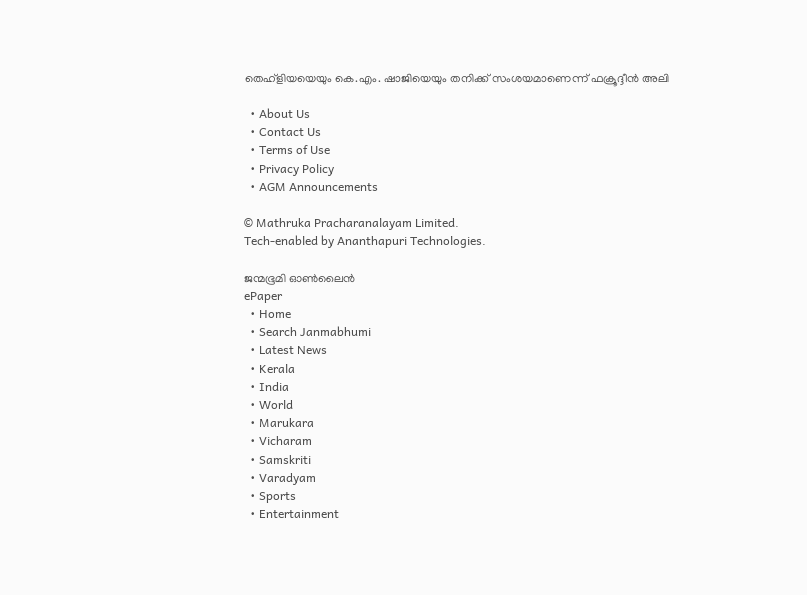തെഹ്ളിയയെയും കെ.എം. ഷാജിയെയും തനിക്ക് സംശയമാണെന്ന് ഫക്രൂദ്ദീന്‍ അലി

  • About Us
  • Contact Us
  • Terms of Use
  • Privacy Policy
  • AGM Announcements

© Mathruka Pracharanalayam Limited.
Tech-enabled by Ananthapuri Technologies.

ജന്മഭൂമി ഓണ്‍ലൈന്‍
ePaper
  • Home
  • Search Janmabhumi
  • Latest News
  • Kerala
  • India
  • World
  • Marukara
  • Vicharam
  • Samskriti
  • Varadyam
  • Sports
  • Entertainment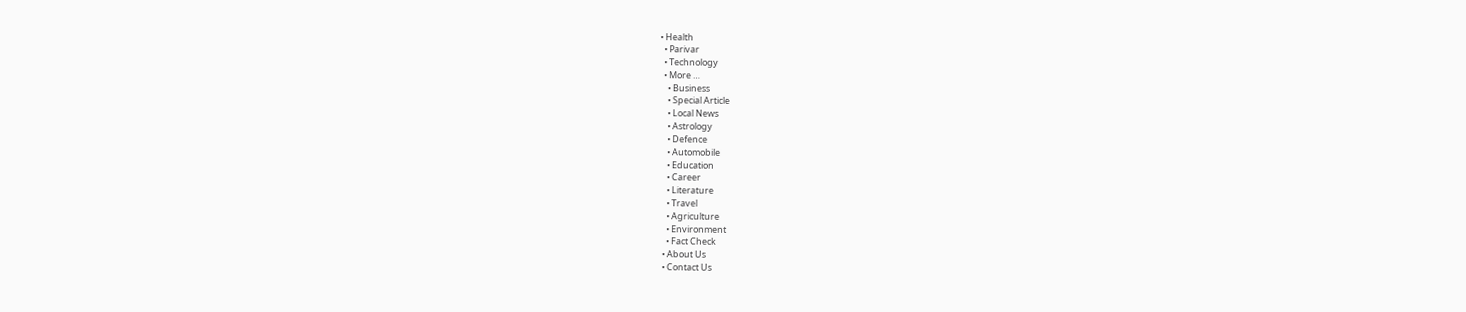• Health
  • Parivar
  • Technology
  • More …
    • Business
    • Special Article
    • Local News
    • Astrology
    • Defence
    • Automobile
    • Education
    • Career
    • Literature
    • Travel
    • Agriculture
    • Environment
    • Fact Check
  • About Us
  • Contact Us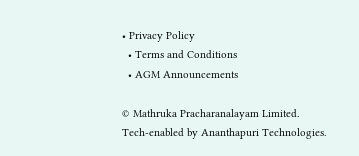• Privacy Policy
  • Terms and Conditions
  • AGM Announcements

© Mathruka Pracharanalayam Limited.
Tech-enabled by Ananthapuri Technologies.